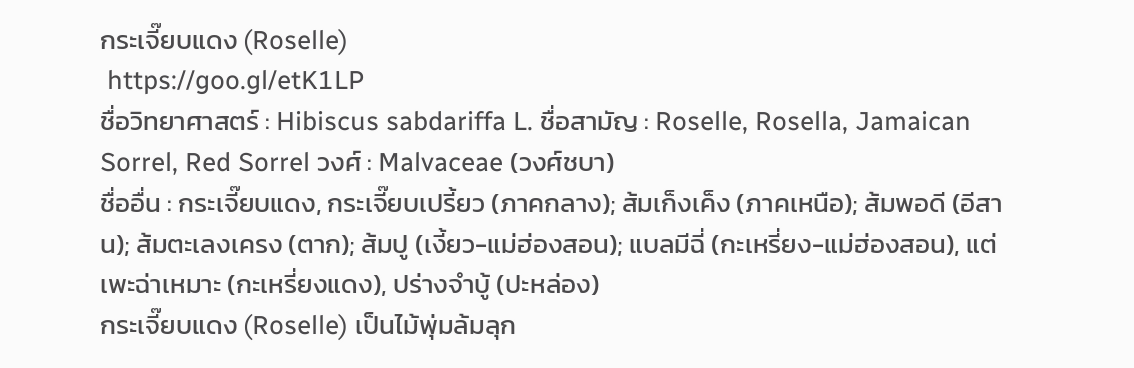กระเจี๊ยบแดง (Roselle)
 https://goo.gl/etK1LP
ชื่อวิทยาศาสตร์ : Hibiscus sabdariffa L. ชื่อสามัญ : Roselle, Rosella, Jamaican Sorrel, Red Sorrel วงศ์ : Malvaceae (วงศ์ชบา)
ชื่ออื่น : กระเจี๊ยบแดง, กระเจี๊ยบเปรี้ยว (ภาคกลาง); ส้มเก็งเค็ง (ภาคเหนือ); ส้มพอดี (อีสาน); ส้มตะเลงเครง (ตาก); ส้มปู (เงี้ยว-แม่ฮ่องสอน); แบลมีฉี่ (กะเหรี่ยง-แม่ฮ่องสอน), แต่เพะฉ่าเหมาะ (กะเหรี่ยงแดง), ปร่างจำบู้ (ปะหล่อง)
กระเจี๊ยบแดง (Roselle) เป็นไม้พุ่มล้มลุก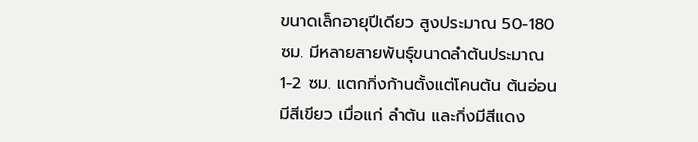ขนาดเล็กอายุปีเดียว สูงประมาณ 50-180 ซม. มีหลายสายพันธุ์ขนาดลำต้นประมาณ 1-2 ซม. แตกกิ่งก้านตั้งแต่โคนต้น ต้นอ่อนมีสีเขียว เมื่อแก่ ลำต้น และกิ่งมีสีแดง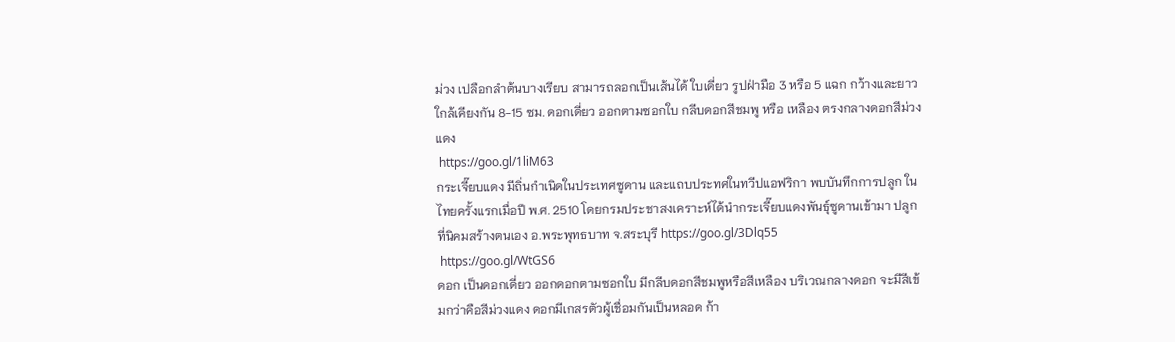ม่วง เปลือกลำต้นบางเรียบ สามารถลอกเป็นเส้นได้ ใบเดี่ยว รูปฝ่ามือ 3 หรือ 5 แฉก กว้างและยาวใกล้เคียงกัน 8-15 ซม. ดอกเดี่ยว ออกตามซอกใบ กลีบดอกสีชมพู หรือ เหลือง ตรงกลางดอกสีม่วงแดง
 https://goo.gl/1liM63
กระเจี๊ยบแดง มีถิ่นกำเนิดในประเทศซูดาน และแถบประทศในทวีปแอฟริกา พบบันทึกการปลูก ในไทยครั้งแรกเมื่อปี พ.ศ. 2510 โดยกรมประชาสงเคราะห์ได้นำกระเจี๊ยบแดงพันธุ์ซูดานเข้ามา ปลูกที่นิคมสร้างตนเอง อ.พระพุทธบาท จ.สระบุรี https://goo.gl/3Dlq55
 https://goo.gl/WtGS6
ดอก เป็นดอกเดี่ยว ออกดอกตามซอกใบ มีกลีบดอกสีชมพูหรือสีเหลือง บริเวณกลางดอก จะมีสีเข้มกว่าคือสีม่วงแดง ดอกมีเกสรตัวผู้เชื่อมกันเป็นหลอด ก้า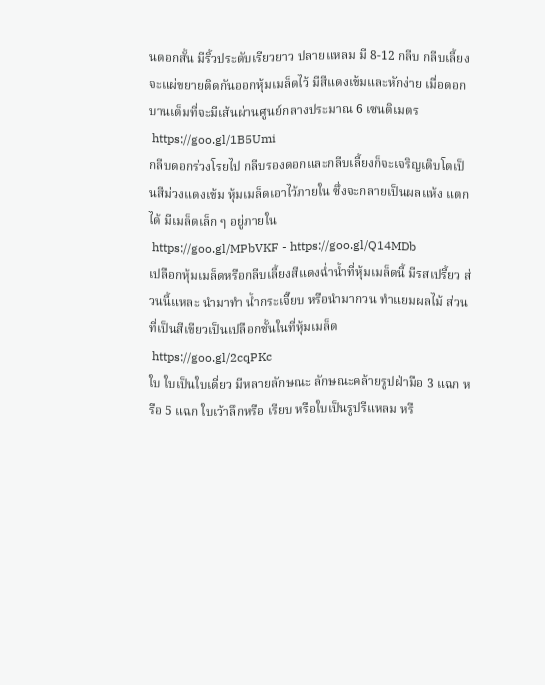นดอกสั้น มีริ้วประดับเรียวยาว ปลายแหลม มี 8-12 กลีบ กลีบเลี้ยงจะแผ่ขยายติดกันออกหุ้มเมล็ดไว้ มีสีแดงเข้มและหักง่าย เมื่อดอกบานเต็มที่จะมีเส้นผ่านศูนย์กลางประมาณ 6 เซนติเมตร
 https://goo.gl/1B5Umi
กลีบดอกร่วงโรยไป กลีบรองดอกและกลีบเลี้ยงก็จะเจริญเติบโตเป็นสีม่วงแดงเข้ม หุ้มเมล็ดเอาไว้ภายใน ซึ่งจะกลายเป็นผลแห้ง แตกได้ มีเมล็ดเล็ก ๆ อยู่ภายใน
 https://goo.gl/MPbVKF - https://goo.gl/Q14MDb
เปลือกหุ้มเมล็ดหรือกลีบเลี้ยงสีแดงฉ่ำน้ำที่หุ้มเมล็ดนี้ มีรสเปรี้ยว ส่วนนี้แหละ นำมาทำ น้ำกระเจี๊ยบ หรือนำมากวน ทำแยมผลไม้ ส่วนที่เป็นสีเขียวเป็นเปลือกชั้นในที่หุ้มเมล็ด
 https://goo.gl/2cqPKc
ใบ ใบเป็นใบเดี่ยว มีหลายลักษณะ ลักษณะคล้ายรูปฝ่ามือ 3 แฉก หรือ 5 แฉก ใบเว้าลึกหรือ เรียบ หรือใบเป็นรูปรีแหลม หรื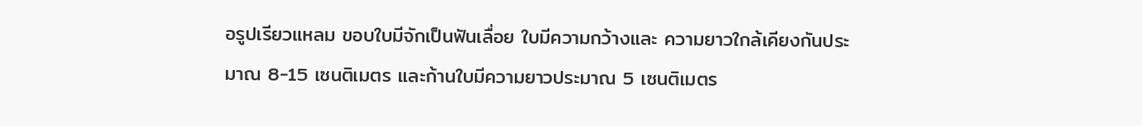อรูปเรียวแหลม ขอบใบมีจักเป็นฟันเลื่อย ใบมีความกว้างและ ความยาวใกล้เคียงกันประมาณ 8-15 เซนติเมตร และก้านใบมีความยาวประมาณ 5 เซนติเมตร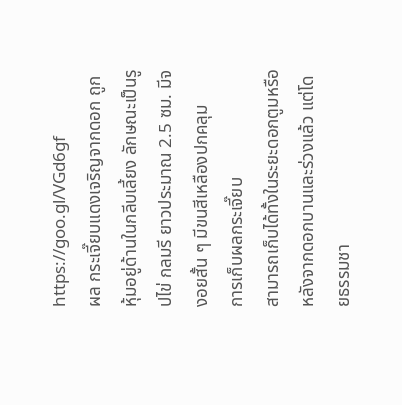https://goo.gl/VGd6gf
ผล กระเจี๊ยบแดงเจริญจากดอก ถูกหุ้มอยู่ด้านในกลีบเลี้ยง ลักษณะเป็นรูปไข่ กลมรี ยาวประมาณ 2.5 ซม. มีจงอยสั้น ๆ มีขนสีเหลืองปกคลุม
การเก็บผลกระเจี๊ยบ
สามารถเก็บได้ทั้งในระยะดอกตูมหรือหลังจากดอกบานและร่วงแล้ว แต่โดยธรรมชา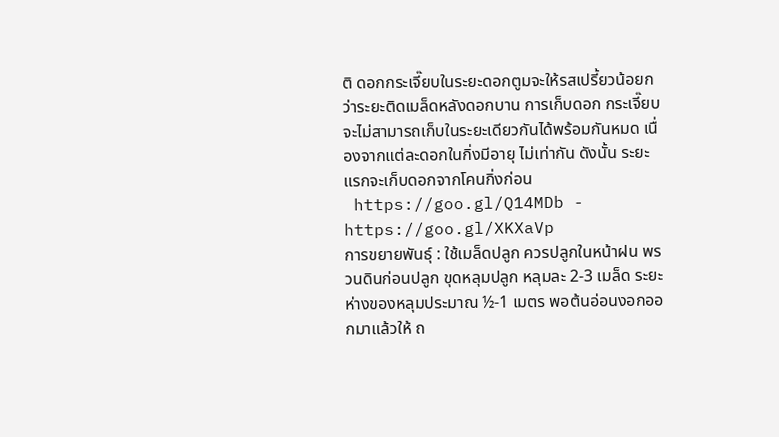ติ ดอกกระเจี๊ยบในระยะดอกตูมจะให้รสเปรี้ยวน้อยกว่าระยะติดเมล็ดหลังดอกบาน การเก็บดอก กระเจี๊ยบจะไม่สามารถเก็บในระยะเดียวกันได้พร้อมกันหมด เนื่องจากแต่ละดอกในกิ่งมีอายุ ไม่เท่ากัน ดังนั้น ระยะแรกจะเก็บดอกจากโคนกิ่งก่อน
 https://goo.gl/Q14MDb - https://goo.gl/XKXaVp
การขยายพันธุ์ : ใช้เมล็ดปลูก ควรปลูกในหน้าฝน พรวนดินก่อนปลูก ขุดหลุมปลูก หลุมละ 2-3 เมล็ด ระยะห่างของหลุมประมาณ ½-1 เมตร พอต้นอ่อนงอกออกมาแล้วให้ ถ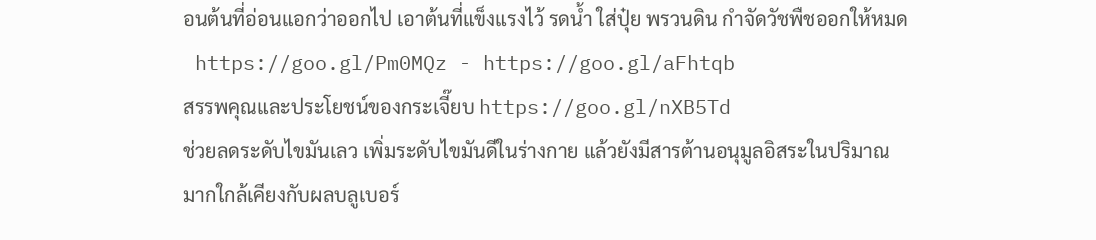อนต้นที่อ่อนแอกว่าออกไป เอาต้นที่แข็งแรงไว้ รดน้ำ ใส่ปุ๋ย พรวนดิน กำจัดวัชพืชออกให้หมด
 https://goo.gl/Pm0MQz - https://goo.gl/aFhtqb
สรรพคุณและประโยชน์ของกระเจี๊ยบ https://goo.gl/nXB5Td
ช่วยลดระดับไขมันเลว เพิ่มระดับไขมันดีในร่างกาย แล้วยังมีสารต้านอนุมูลอิสระในปริมาณ มากใกล้เคียงกับผลบลูเบอร์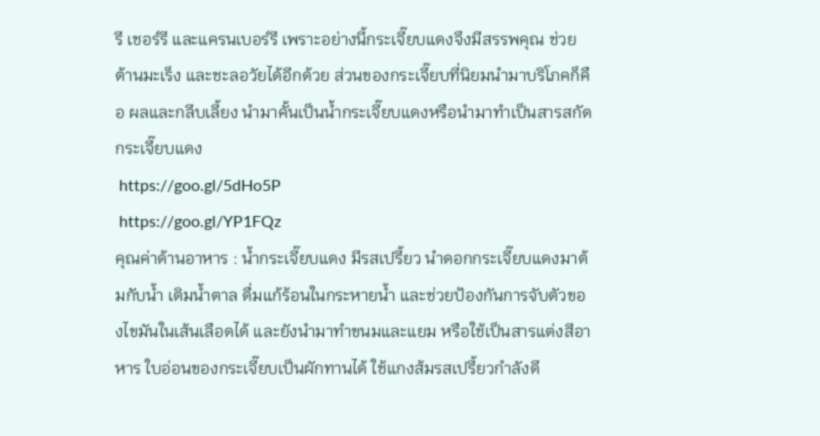รี เชอร์รี และแครนเบอร์รี เพราะอย่างนี้กระเจี๊ยบแดงจึงมีสรรพคุณ ช่วยต้านมะเร็ง และชะลอวัยได้อีกด้วย ส่วนของกระเจี๊ยบที่นิยมนำมาบริโภคก็คือ ผลและกลีบเลี้ยง นำมาคั้นเป็นน้ำกระเจี๊ยบแดงหรือนำมาทำเป็นสารสกัดกระเจี๊ยบแดง
 https://goo.gl/5dHo5P
 https://goo.gl/YP1FQz
คุณค่าด้านอาหาร : น้ำกระเจี๊ยบแดง มีรสเปรี้ยว นำดอกกระเจี๊ยบแดงมาต้มกับน้ำ เติมน้ำตาล ดื่มแก้ร้อนในกระหายน้ำ และช่วยป้องกันการจับตัวของไขมันในเส้นเลือดได้ และยังนำมาทำขนมและแยม หรือใช้เป็นสารแต่งสีอาหาร ใบอ่อนของกระเจี๊ยบเป็นผักทานได้ ใช้แกงส้มรสเปรี้ยวกำลังดี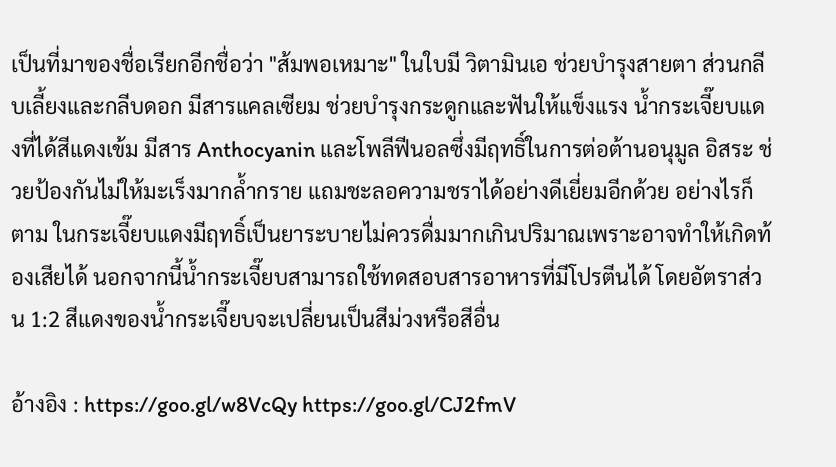เป็นที่มาของชื่อเรียกอีกชื่อว่า "ส้มพอเหมาะ" ในใบมี วิตามินเอ ช่วยบำรุงสายตา ส่วนกลีบเลี้ยงและกลีบดอก มีสารแคลเซียม ช่วยบำรุงกระดูกและฟันให้แข็งแรง น้ำกระเจี๊ยบแดงที่ได้สีแดงเข้ม มีสาร Anthocyanin และโพลีฟีนอลซึ่งมีฤทธิ์ในการต่อต้านอนุมูล อิสระ ช่วยป้องกันไม่ให้มะเร็งมากล้ำกราย แถมชะลอความชราได้อย่างดีเยี่ยมอีกด้วย อย่างไรก็ตาม ในกระเจี๊ยบแดงมีฤทธิ์เป็นยาระบายไม่ควรดื่มมากเกินปริมาณเพราะอาจทำให้เกิดท้องเสียได้ นอกจากนี้น้ำกระเจี๊ยบสามารถใช้ทดสอบสารอาหารที่มีโปรตีนได้ โดยอัตราส่วน 1:2 สีแดงของน้ำกระเจี๊ยบจะเปลี่ยนเป็นสีม่วงหรือสีอื่น

อ้างอิง : https://goo.gl/w8VcQy https://goo.gl/CJ2fmV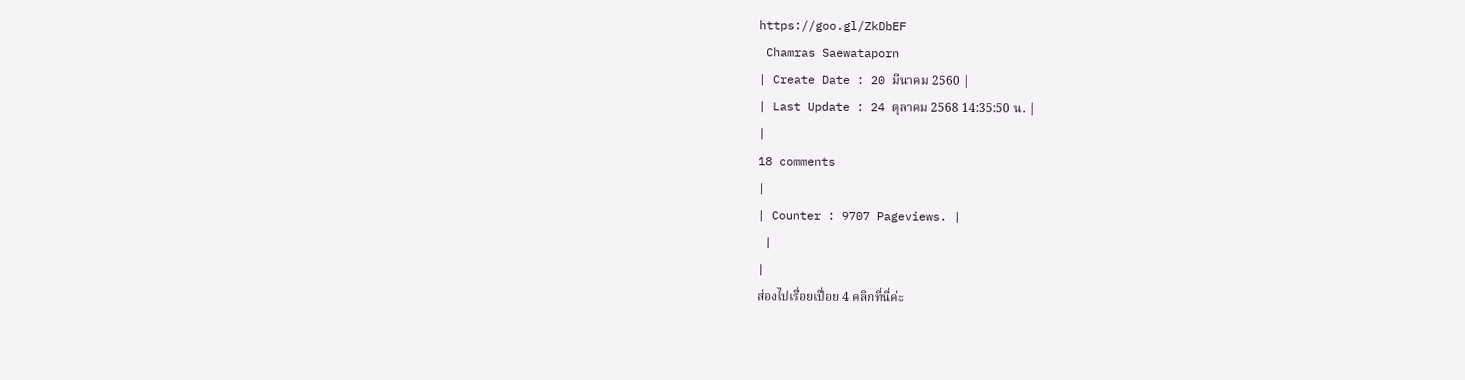https://goo.gl/ZkDbEF
 Chamras Saewataporn
| Create Date : 20 มีนาคม 2560 |
| Last Update : 24 ตุลาคม 2568 14:35:50 น. |
|
18 comments
|
| Counter : 9707 Pageviews. |
 |
|
ส่องไปเรื่อยเปื่อย 4 คลิกที่นี่ค่ะ